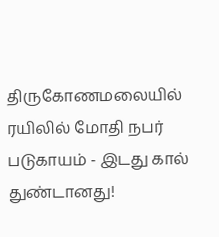திருகோணமலையில் ரயிலில் மோதி நபர் படுகாயம் - இடது கால் துண்டானது!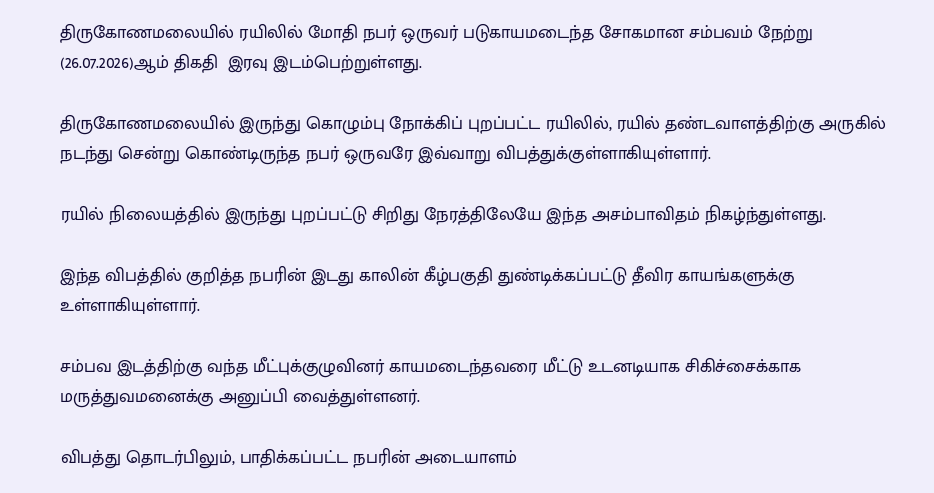திருகோணமலையில் ரயிலில் மோதி நபர் ஒருவர் படுகாயமடைந்த சோகமான சம்பவம் நேற்று (26.07.2026)ஆம் திகதி  இரவு இடம்பெற்றுள்ளது.

திருகோணமலையில் இருந்து கொழும்பு நோக்கிப் புறப்பட்ட ரயிலில், ரயில் தண்டவாளத்திற்கு அருகில் நடந்து சென்று கொண்டிருந்த நபர் ஒருவரே இவ்வாறு விபத்துக்குள்ளாகியுள்ளார்.

ரயில் நிலையத்தில் இருந்து புறப்பட்டு சிறிது நேரத்திலேயே இந்த அசம்பாவிதம் நிகழ்ந்துள்ளது.

இந்த விபத்தில் குறித்த நபரின் இடது காலின் கீழ்பகுதி துண்டிக்கப்பட்டு தீவிர காயங்களுக்கு உள்ளாகியுள்ளார்.

சம்பவ இடத்திற்கு வந்த மீட்புக்குழுவினர் காயமடைந்தவரை மீட்டு உடனடியாக சிகிச்சைக்காக மருத்துவமனைக்கு அனுப்பி வைத்துள்ளனர்.

விபத்து தொடர்பிலும், பாதிக்கப்பட்ட நபரின் அடையாளம்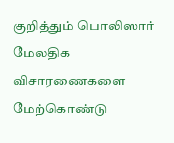குறித்தும் பொலிஸார் மேலதிக விசாரணைகளை மேற்கொண்டு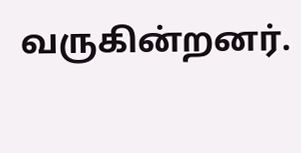வருகின்றனர்.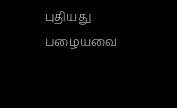புதியது பழையவை